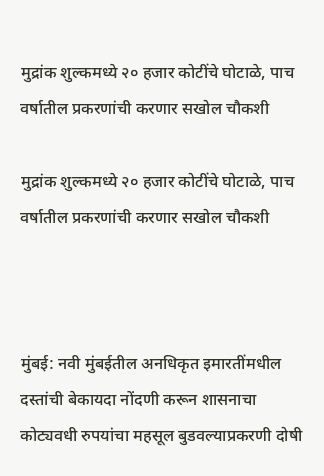मुद्रांक शुल्कमध्ये २० हजार कोटींचे घोटाळे, पाच वर्षातील प्रकरणांची करणार सखोल चौकशी

मुद्रांक शुल्कमध्ये २० हजार कोटींचे घोटाळे, पाच वर्षातील प्रकरणांची करणार सखोल चौकशी



मुंबई: नवी मुंबईतील अनधिकृत इमारतींमधील दस्तांची बेकायदा नोंदणी करून शासनाचा कोट्यवधी रुपयांचा महसूल बुडवल्याप्रकरणी दोषी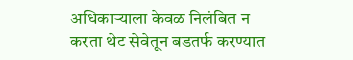अधिकाऱ्याला केवळ निलंबित न करता थेट सेवेतून बडतर्फ करण्यात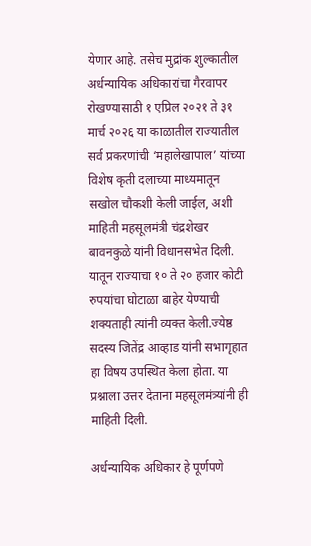येणार आहे. तसेच मुद्रांक शुल्कातील अर्धन्यायिक अधिकारांचा गैरवापर रोखण्यासाठी १ एप्रिल २०२१ ते ३१ मार्च २०२६ या काळातील राज्यातील सर्व प्रकरणांची ‘महालेखापाल’ यांच्या विशेष कृती दलाच्या माध्यमातून सखोल चौकशी केली जाईल, अशी माहिती महसूलमंत्री चंद्रशेखर बावनकुळे यांनी विधानसभेत दिली. यातून राज्याचा १० ते २० हजार कोटी रुपयांचा घोटाळा बाहेर येण्याची शक्यताही त्यांनी व्यक्त केली.ज्येष्ठ सदस्य जितेंद्र आव्हाड यांनी सभागृहात हा विषय उपस्थित केला होता. या प्रश्नाला उत्तर देताना महसूलमंत्र्यांनी ही माहिती दिली.

अर्धन्यायिक अधिकार हे पूर्णपणे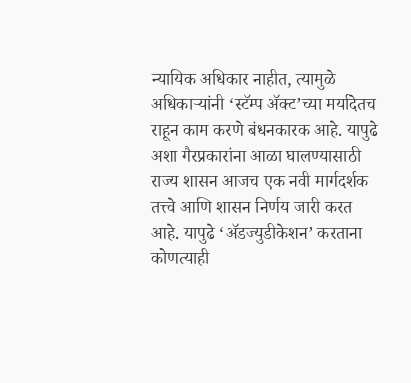न्यायिक अधिकार नाहीत, त्यामुळे अधिकाऱ्यांनी ‘स्टॅम्प ॲक्ट’च्या मर्यादेतच राहून काम करणे बंधनकारक आहे. यापुढे अशा गैरप्रकारांना आळा घालण्यासाठी राज्य शासन आजच एक नवी मार्गदर्शक तत्त्वे आणि शासन निर्णय जारी करत आहे. यापुढे ‘ॲडज्युडीकेशन’ करताना कोणत्याही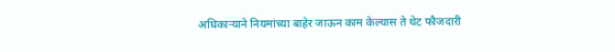अधिकाऱ्याने नियमांच्या बाहेर जाऊन काम केल्यास ते थेट फौजदारी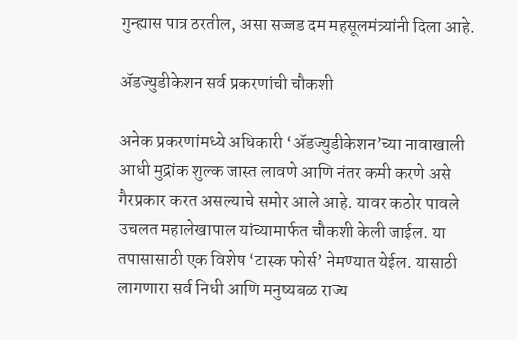गुन्ह्यास पात्र ठरतील, असा सज्जड दम महसूलमंत्र्यांनी दिला आहे.

अ‍ॅडज्युडीकेशन सर्व प्रकरणांची चौकशी

अनेक प्रकरणांमध्ये अधिकारी ‘अ‍ॅडज्युडीकेशन’च्या नावाखाली आधी मुद्रांक शुल्क जास्त लावणे आणि नंतर कमी करणे असे गैरप्रकार करत असल्याचे समोर आले आहे. यावर कठोर पावले उचलत महालेखापाल यांच्यामार्फत चौकशी केली जाईल. या तपासासाठी एक विशेष ‘टास्क फोर्स’ नेमण्यात येईल. यासाठी लागणारा सर्व निधी आणि मनुष्यबळ राज्य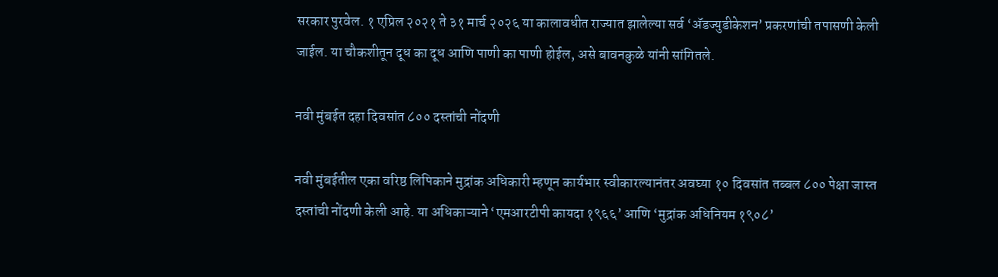सरकार पुरवेल. १ एप्रिल २०२१ ते ३१ मार्च २०२६ या कालावधीत राज्यात झालेल्या सर्व ‘अ‍ॅडज्युडीकेशन’ प्रकरणांची तपासणी केली जाईल. या चौकशीतून दूध का दूध आणि पाणी का पाणी होईल, असे बावनकुळे यांनी सांगितले.

नवी मुंबईत दहा दिवसांत ८०० दस्तांची नोंदणी

नवी मुंबईतील एका वरिष्ठ लिपिकाने मुद्रांक अधिकारी म्हणून कार्यभार स्वीकारल्यानंतर अवघ्या १० दिवसांत तब्बल ८०० पेक्षा जास्त दस्तांची नोंदणी केली आहे. या अधिकाऱ्याने ‘एमआरटीपी कायदा १९६६’ आणि ‘मुद्रांक अधिनियम १९०८’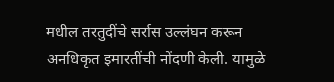मधील तरतुदींचे सर्रास उल्लंघन करून अनधिकृत इमारतींची नोंदणी केली. यामुळे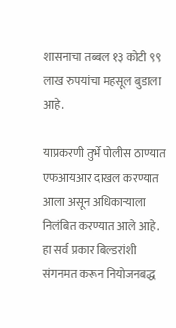शासनाचा तब्बल १३ कोटी ९९ लाख रुपयांचा महसूल बुडाला आहे.

याप्रकरणी तुर्भे पोलीस ठाण्यात एफआयआर दाखल करण्यात आला असून अधिकाऱ्याला निलंबित करण्यात आले आहे. हा सर्व प्रकार बिल्डरांशी संगनमत करून नियोजनबद्ध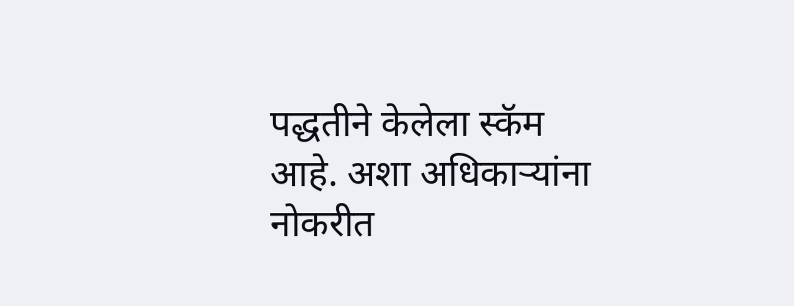पद्धतीने केलेला स्कॅम आहे. अशा अधिकाऱ्यांना नोकरीत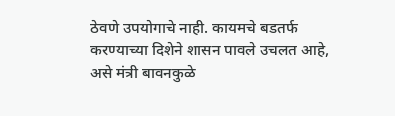ठेवणे उपयोगाचे नाही. कायमचे बडतर्फ करण्याच्या दिशेने शासन पावले उचलत आहे, असे मंत्री बावनकुळे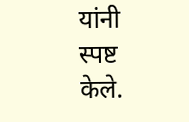यांनी स्पष्ट केले.